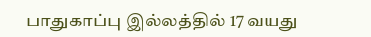பாதுகாப்பு இல்லத்தில் 17 வயது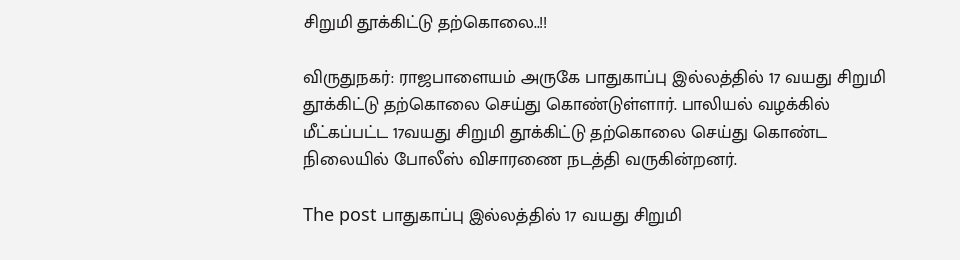சிறுமி தூக்கிட்டு தற்கொலை..!!

விருதுநகர்: ராஜபாளையம் அருகே பாதுகாப்பு இல்லத்தில் 17 வயது சிறுமி தூக்கிட்டு தற்கொலை செய்து கொண்டுள்ளார். பாலியல் வழக்கில் மீட்கப்பட்ட 17வயது சிறுமி தூக்கிட்டு தற்கொலை செய்து கொண்ட நிலையில் போலீஸ் விசாரணை நடத்தி வருகின்றனர்.

The post பாதுகாப்பு இல்லத்தில் 17 வயது சிறுமி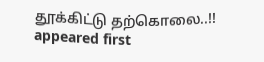தூக்கிட்டு தற்கொலை..!! appeared first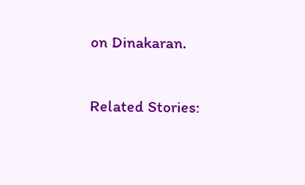on Dinakaran.

Related Stories: